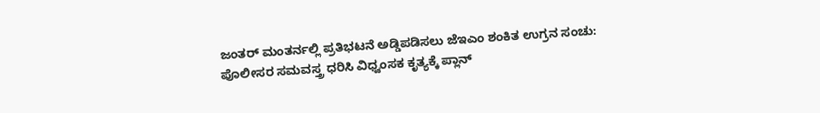ಜಂತರ್ ಮಂತರ್ನಲ್ಲಿ ಪ್ರತಿಭಟನೆ ಅಡ್ಡಿಪಡಿಸಲು ಜೆಇಎಂ ಶಂಕಿತ ಉಗ್ರನ ಸಂಚು: ಪೊಲೀಸರ ಸಮವಸ್ತ್ರ ಧರಿಸಿ ವಿಧ್ವಂಸಕ ಕೃತ್ಯಕ್ಕೆ ಪ್ಲಾನ್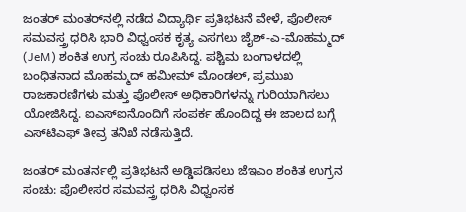ಜಂತರ್ ಮಂತರ್‌ನಲ್ಲಿ ನಡೆದ ವಿದ್ಯಾರ್ಥಿ ಪ್ರತಿಭಟನೆ ವೇಳೆ, ಪೊಲೀಸ್ ಸಮವಸ್ತ್ರ ಧರಿಸಿ ಭಾರಿ ವಿಧ್ವಂಸಕ ಕೃತ್ಯ ಎಸಗಲು ಜೈಶ್-ಎ-ಮೊಹಮ್ಮದ್ (JeM) ಶಂಕಿತ ಉಗ್ರ ಸಂಚು ರೂಪಿಸಿದ್ದ. ಪಶ್ಚಿಮ ಬಂಗಾಳದಲ್ಲಿ ಬಂಧಿತನಾದ ಮೊಹಮ್ಮದ್ ಹಮೀಮ್ ಮೊಂಡಲ್, ಪ್ರಮುಖ ರಾಜಕಾರಣಿಗಳು ಮತ್ತು ಪೊಲೀಸ್ ಅಧಿಕಾರಿಗಳನ್ನು ಗುರಿಯಾಗಿಸಲು ಯೋಜಿಸಿದ್ದ. ಐಎಸ್ಐನೊಂದಿಗೆ ಸಂಪರ್ಕ ಹೊಂದಿದ್ದ ಈ ಜಾಲದ ಬಗ್ಗೆ ಎಸ್‌ಟಿಎಫ್ ತೀವ್ರ ತನಿಖೆ ನಡೆಸುತ್ತಿದೆ.

ಜಂತರ್ ಮಂತರ್ನಲ್ಲಿ ಪ್ರತಿಭಟನೆ ಅಡ್ಡಿಪಡಿಸಲು ಜೆಇಎಂ ಶಂಕಿತ ಉಗ್ರನ ಸಂಚು: ಪೊಲೀಸರ ಸಮವಸ್ತ್ರ ಧರಿಸಿ ವಿಧ್ವಂಸಕ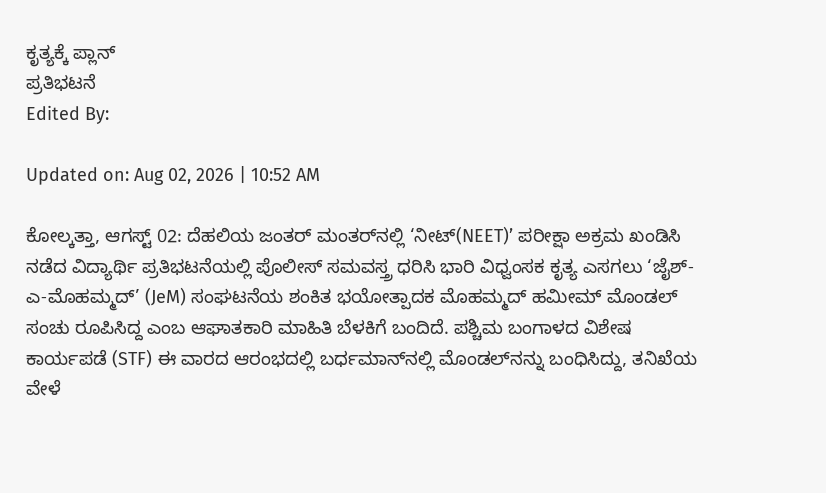ಕೃತ್ಯಕ್ಕೆ ಪ್ಲಾನ್
ಪ್ರತಿಭಟನೆ
Edited By:

Updated on: Aug 02, 2026 | 10:52 AM

ಕೋಲ್ಕತ್ತಾ, ಆಗಸ್ಟ್ 02: ದೆಹಲಿಯ ಜಂತರ್ ಮಂತರ್‌ನಲ್ಲಿ ‘ನೀಟ್(NEET)’ ಪರೀಕ್ಷಾ ಅಕ್ರಮ ಖಂಡಿಸಿ ನಡೆದ ವಿದ್ಯಾರ್ಥಿ ಪ್ರತಿಭಟನೆಯಲ್ಲಿ ಪೊಲೀಸ್ ಸಮವಸ್ತ್ರ ಧರಿಸಿ ಭಾರಿ ವಿಧ್ವಂಸಕ ಕೃತ್ಯ ಎಸಗಲು ‘ಜೈಶ್-ಎ-ಮೊಹಮ್ಮದ್’ (JeM) ಸಂಘಟನೆಯ ಶಂಕಿತ ಭಯೋತ್ಪಾದಕ ಮೊಹಮ್ಮದ್ ಹಮೀಮ್ ಮೊಂಡಲ್ ಸಂಚು ರೂಪಿಸಿದ್ದ ಎಂಬ ಆಘಾತಕಾರಿ ಮಾಹಿತಿ ಬೆಳಕಿಗೆ ಬಂದಿದೆ. ಪಶ್ಚಿಮ ಬಂಗಾಳದ ವಿಶೇಷ ಕಾರ್ಯಪಡೆ (STF) ಈ ವಾರದ ಆರಂಭದಲ್ಲಿ ಬರ್ಧಮಾನ್‌ನಲ್ಲಿ ಮೊಂಡಲ್‌ನನ್ನು ಬಂಧಿಸಿದ್ದು, ತನಿಖೆಯ ವೇಳೆ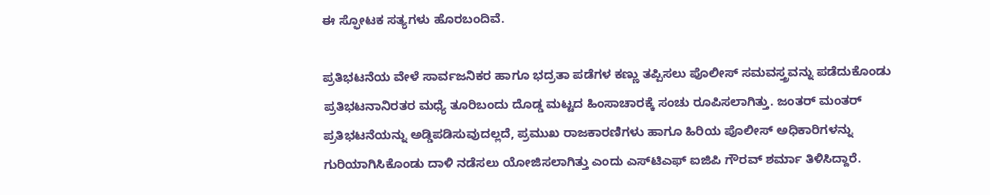ಈ ಸ್ಫೋಟಕ ಸತ್ಯಗಳು ಹೊರಬಂದಿವೆ.

ಪ್ರತಿಭಟನೆಯ ವೇಳೆ ಸಾರ್ವಜನಿಕರ ಹಾಗೂ ಭದ್ರತಾ ಪಡೆಗಳ ಕಣ್ಣು ತಪ್ಪಿಸಲು ಪೊಲೀಸ್ ಸಮವಸ್ತ್ರವನ್ನು ಪಡೆದುಕೊಂಡು ಪ್ರತಿಭಟನಾನಿರತರ ಮಧ್ಯೆ ತೂರಿಬಂದು ದೊಡ್ಡ ಮಟ್ಟದ ಹಿಂಸಾಚಾರಕ್ಕೆ ಸಂಚು ರೂಪಿಸಲಾಗಿತ್ತು. ಜಂತರ್ ಮಂತರ್ ಪ್ರತಿಭಟನೆಯನ್ನು ಅಡ್ಡಿಪಡಿಸುವುದಲ್ಲದೆ, ಪ್ರಮುಖ ರಾಜಕಾರಣಿಗಳು ಹಾಗೂ ಹಿರಿಯ ಪೊಲೀಸ್ ಅಧಿಕಾರಿಗಳನ್ನು ಗುರಿಯಾಗಿಸಿಕೊಂಡು ದಾಳಿ ನಡೆಸಲು ಯೋಜಿಸಲಾಗಿತ್ತು ಎಂದು ಎಸ್‌ಟಿಎಫ್ ಐಜಿಪಿ ಗೌರವ್ ಶರ್ಮಾ ತಿಳಿಸಿದ್ದಾರೆ.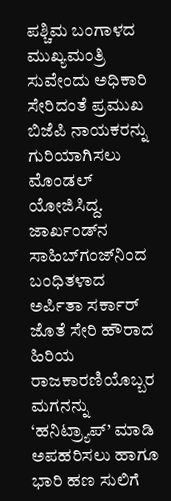ಪಶ್ಚಿಮ ಬಂಗಾಳದ ಮುಖ್ಯಮಂತ್ರಿ ಸುವೇಂದು ಅಧಿಕಾರಿ ಸೇರಿದಂತೆ ಪ್ರಮುಖ ಬಿಜೆಪಿ ನಾಯಕರನ್ನು ಗುರಿಯಾಗಿಸಲು ಮೊಂಡಲ್ ಯೋಜಿಸಿದ್ದ. ಜಾರ್ಖಂಡ್‌ನ ಸಾಹಿಬ್‌ಗಂಜ್‌ನಿಂದ ಬಂಧಿತಳಾದ ಅರ್ಪಿತಾ ಸರ್ಕಾರ್ ಜೊತೆ ಸೇರಿ ಹೌರಾದ ಹಿರಿಯ ರಾಜಕಾರಣಿಯೊಬ್ಬರ ಮಗನನ್ನು ‘ಹನಿಟ್ರ್ಯಾಪ್’ ಮಾಡಿ ಅಪಹರಿಸಲು ಹಾಗೂ ಭಾರಿ ಹಣ ಸುಲಿಗೆ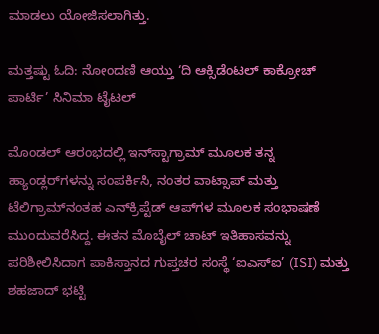ಮಾಡಲು ಯೋಜಿಸಲಾಗಿತ್ತು.

ಮತ್ತಷ್ಟು ಓದಿ: ನೋಂದಣಿ ಆಯ್ತು ‘ದಿ ಆಕ್ಸಿಡೆಂಟಲ್ ಕಾಕ್ರೋಚ್ ಪಾರ್ಟಿ’ ಸಿನಿಮಾ ಟೈಟಲ್

ಮೊಂಡಲ್ ಆರಂಭದಲ್ಲಿ ಇನ್‌ಸ್ಟಾಗ್ರಾಮ್ ಮೂಲಕ ತನ್ನ ಹ್ಯಾಂಡ್ಲರ್‌ಗಳನ್ನು ಸಂಪರ್ಕಿಸಿ, ನಂತರ ವಾಟ್ಸಾಪ್ ಮತ್ತು ಟೆಲಿಗ್ರಾಮ್‌ನಂತಹ ಎನ್‌ಕ್ರಿಪ್ಟೆಡ್ ಆಪ್‌ಗಳ ಮೂಲಕ ಸಂಭಾಷಣೆ ಮುಂದುವರೆಸಿದ್ದ. ಈತನ ಮೊಬೈಲ್ ಚಾಟ್ ಇತಿಹಾಸವನ್ನು ಪರಿಶೀಲಿಸಿದಾಗ ಪಾಕಿಸ್ತಾನದ ಗುಪ್ತಚರ ಸಂಸ್ಥೆ ‘ಐಎಸ್‌ಐ’ (ISI) ಮತ್ತು ಶಹಜಾದ್ ಭಟ್ಟಿ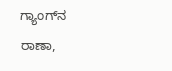ಗ್ಯಾಂಗ್‌ನ ರಾಣಾ,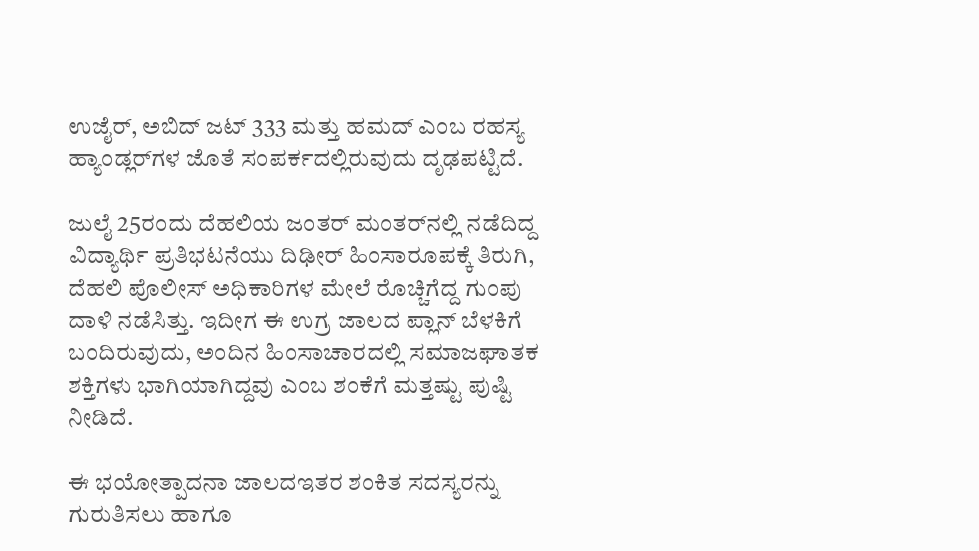ಉಜೈರ್, ಅಬಿದ್ ಜಟ್ 333 ಮತ್ತು ಹಮದ್ ಎಂಬ ರಹಸ್ಯ ಹ್ಯಾಂಡ್ಲರ್‌ಗಳ ಜೊತೆ ಸಂಪರ್ಕದಲ್ಲಿರುವುದು ದೃಢಪಟ್ಟಿದೆ.

ಜುಲೈ 25ರಂದು ದೆಹಲಿಯ ಜಂತರ್ ಮಂತರ್‌ನಲ್ಲಿ ನಡೆದಿದ್ದ ವಿದ್ಯಾರ್ಥಿ ಪ್ರತಿಭಟನೆಯು ದಿಢೀರ್ ಹಿಂಸಾರೂಪಕ್ಕೆ ತಿರುಗಿ, ದೆಹಲಿ ಪೊಲೀಸ್ ಅಧಿಕಾರಿಗಳ ಮೇಲೆ ರೊಚ್ಚಿಗೆದ್ದ ಗುಂಪು ದಾಳಿ ನಡೆಸಿತ್ತು. ಇದೀಗ ಈ ಉಗ್ರ ಜಾಲದ ಪ್ಲಾನ್ ಬೆಳಕಿಗೆ ಬಂದಿರುವುದು, ಅಂದಿನ ಹಿಂಸಾಚಾರದಲ್ಲಿ ಸಮಾಜಘಾತಕ ಶಕ್ತಿಗಳು ಭಾಗಿಯಾಗಿದ್ದವು ಎಂಬ ಶಂಕೆಗೆ ಮತ್ತಷ್ಟು ಪುಷ್ಟಿ ನೀಡಿದೆ.

ಈ ಭಯೋತ್ಪಾದನಾ ಜಾಲದಇತರ ಶಂಕಿತ ಸದಸ್ಯರನ್ನು ಗುರುತಿಸಲು ಹಾಗೂ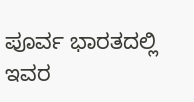ಪೂರ್ವ ಭಾರತದಲ್ಲಿ ಇವರ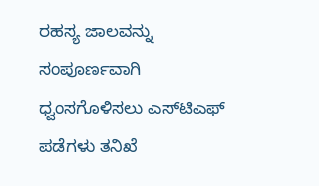ರಹಸ್ಯ ಜಾಲವನ್ನು ಸಂಪೂರ್ಣವಾಗಿ ಧ್ವಂಸಗೊಳಿಸಲು ಎಸ್‌ಟಿಎಫ್ ಪಡೆಗಳು ತನಿಖೆ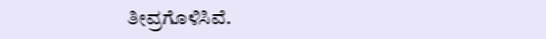ತೀವ್ರಗೊಳಿಸಿವೆ.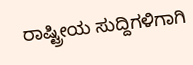ರಾಷ್ಟ್ರೀಯ ಸುದ್ದಿಗಳಿಗಾಗಿ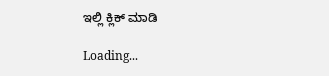ಇಲ್ಲಿ ಕ್ಲಿಕ್ ಮಾಡಿ

Loading...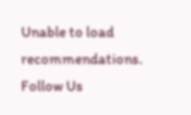Unable to load recommendations.
Follow Us